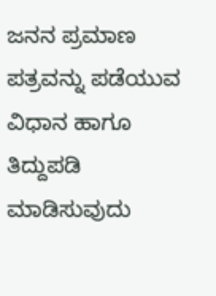ಜನನ ಪ್ರಮಾಣ ಪತ್ರವನ್ನು ಪಡೆಯುವ ವಿಧಾನ ಹಾಗೂ ತಿದ್ದುಪಡಿ ಮಾಡಿಸುವುದು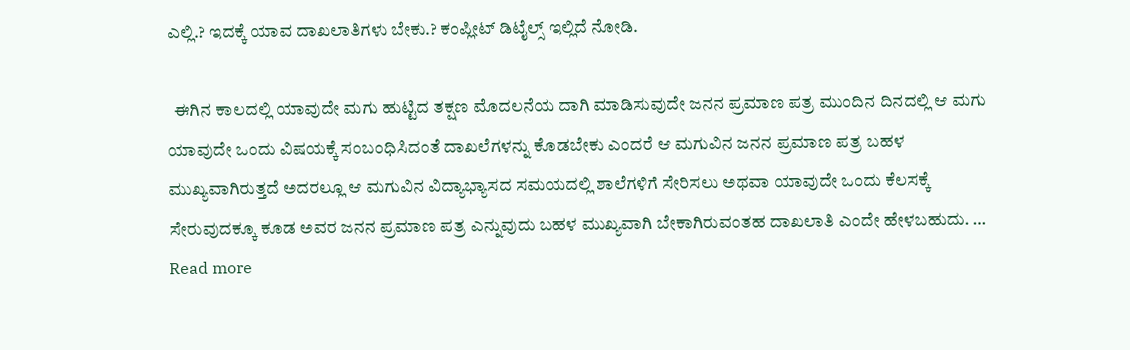ಎಲ್ಲಿ.? ಇದಕ್ಕೆ ಯಾವ ದಾಖಲಾತಿಗಳು ಬೇಕು.? ಕಂಪ್ಲೀಟ್ ಡಿಟೈಲ್ಸ್ ಇಲ್ಲಿದೆ ನೋಡಿ.

  ಈಗಿನ ಕಾಲದಲ್ಲಿ ಯಾವುದೇ ಮಗು ಹುಟ್ಟಿದ ತಕ್ಷಣ ಮೊದಲನೆಯ ದಾಗಿ ಮಾಡಿಸುವುದೇ ಜನನ ಪ್ರಮಾಣ ಪತ್ರ ಮುಂದಿನ ದಿನದಲ್ಲಿ ಆ ಮಗು ಯಾವುದೇ ಒಂದು ವಿಷಯಕ್ಕೆ ಸಂಬಂಧಿಸಿದಂತೆ ದಾಖಲೆಗಳನ್ನು ಕೊಡಬೇಕು ಎಂದರೆ ಆ ಮಗುವಿನ ಜನನ ಪ್ರಮಾಣ ಪತ್ರ ಬಹಳ ಮುಖ್ಯವಾಗಿರುತ್ತದೆ ಅದರಲ್ಲೂ ಆ ಮಗುವಿನ ವಿದ್ಯಾಭ್ಯಾಸದ ಸಮಯದಲ್ಲಿ ಶಾಲೆಗಳಿಗೆ ಸೇರಿಸಲು ಅಥವಾ ಯಾವುದೇ ಒಂದು ಕೆಲಸಕ್ಕೆ ಸೇರುವುದಕ್ಕೂ ಕೂಡ ಅವರ ಜನನ ಪ್ರಮಾಣ ಪತ್ರ ಎನ್ನುವುದು ಬಹಳ ಮುಖ್ಯವಾಗಿ ಬೇಕಾಗಿರುವಂತಹ ದಾಖಲಾತಿ ಎಂದೇ ಹೇಳಬಹುದು. … Read more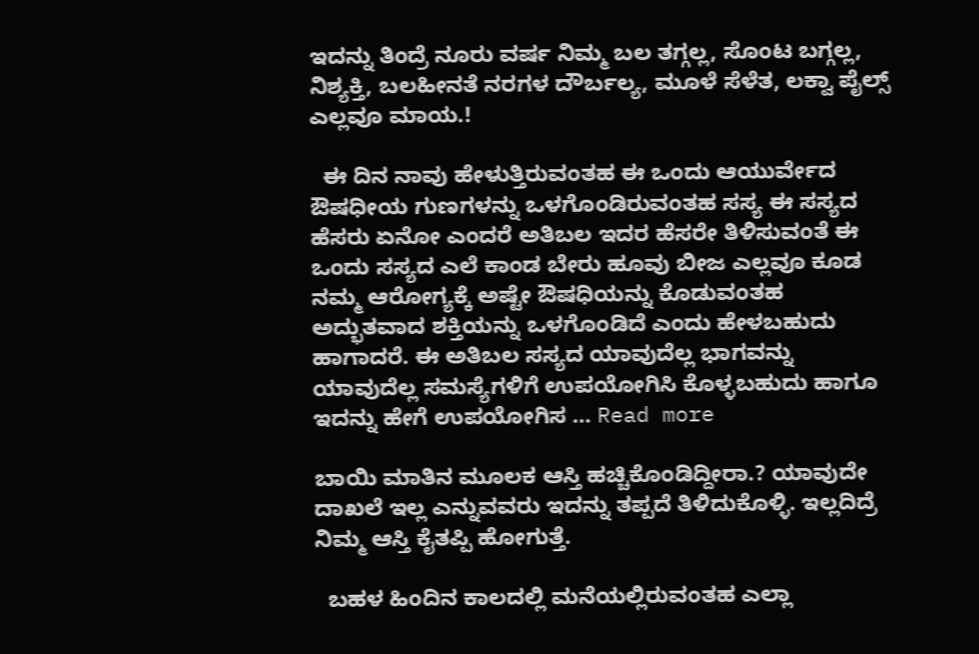ಇದನ್ನು ತಿಂದ್ರೆ ನೂರು ವರ್ಷ ನಿಮ್ಮ ಬಲ ತಗ್ಗಲ್ಲ, ಸೊಂಟ ಬಗ್ಗಲ್ಲ, ನಿಶ್ಯಕ್ತಿ, ಬಲಹೀನತೆ ನರಗಳ ದೌರ್ಬಲ್ಯ, ಮೂಳೆ ಸೆಳೆತ, ಲಕ್ವಾ ಪೈಲ್ಸ್ ಎಲ್ಲವೂ ಮಾಯ.!

  ಈ ದಿನ ನಾವು ಹೇಳುತ್ತಿರುವಂತಹ ಈ ಒಂದು ಆಯುರ್ವೇದ ಔಷಧೀಯ ಗುಣಗಳನ್ನು ಒಳಗೊಂಡಿರುವಂತಹ ಸಸ್ಯ ಈ ಸಸ್ಯದ ಹೆಸರು ಏನೋ ಎಂದರೆ ಅತಿಬಲ ಇದರ ಹೆಸರೇ ತಿಳಿಸುವಂತೆ ಈ ಒಂದು ಸಸ್ಯದ ಎಲೆ ಕಾಂಡ ಬೇರು ಹೂವು ಬೀಜ ಎಲ್ಲವೂ ಕೂಡ ನಮ್ಮ ಆರೋಗ್ಯಕ್ಕೆ ಅಷ್ಟೇ ಔಷಧಿಯನ್ನು ಕೊಡುವಂತಹ ಅದ್ಭುತವಾದ ಶಕ್ತಿಯನ್ನು ಒಳಗೊಂಡಿದೆ ಎಂದು ಹೇಳಬಹುದು ಹಾಗಾದರೆ. ಈ ಅತಿಬಲ ಸಸ್ಯದ ಯಾವುದೆಲ್ಲ ಭಾಗವನ್ನು ಯಾವುದೆಲ್ಲ ಸಮಸ್ಯೆಗಳಿಗೆ ಉಪಯೋಗಿಸಿ ಕೊಳ್ಳಬಹುದು ಹಾಗೂ ಇದನ್ನು ಹೇಗೆ ಉಪಯೋಗಿಸ … Read more

ಬಾಯಿ ಮಾತಿನ ಮೂಲಕ ಆಸ್ತಿ ಹಚ್ಚಿಕೊಂಡಿದ್ದೀರಾ.? ಯಾವುದೇ ದಾಖಲೆ ಇಲ್ಲ ಎನ್ನುವವರು ಇದನ್ನು ತಪ್ಪದೆ ತಿಳಿದುಕೊಳ್ಳಿ. ಇಲ್ಲದಿದ್ರೆ ನಿಮ್ಮ ಆಸ್ತಿ ಕೈತಪ್ಪಿ ಹೋಗುತ್ತೆ.

  ಬಹಳ ಹಿಂದಿನ ಕಾಲದಲ್ಲಿ ಮನೆಯಲ್ಲಿರುವಂತಹ ಎಲ್ಲಾ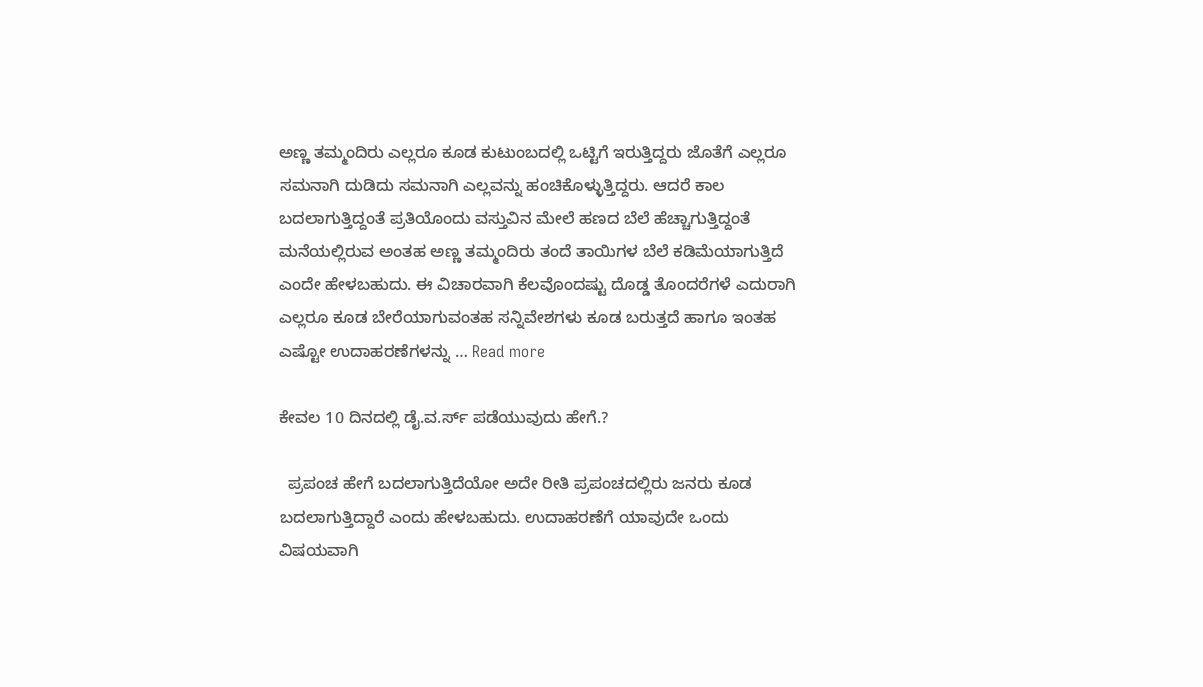ಅಣ್ಣ ತಮ್ಮಂದಿರು ಎಲ್ಲರೂ ಕೂಡ ಕುಟುಂಬದಲ್ಲಿ ಒಟ್ಟಿಗೆ ಇರುತ್ತಿದ್ದರು ಜೊತೆಗೆ ಎಲ್ಲರೂ ಸಮನಾಗಿ ದುಡಿದು ಸಮನಾಗಿ ಎಲ್ಲವನ್ನು ಹಂಚಿಕೊಳ್ಳುತ್ತಿದ್ದರು. ಆದರೆ ಕಾಲ ಬದಲಾಗುತ್ತಿದ್ದಂತೆ ಪ್ರತಿಯೊಂದು ವಸ್ತುವಿನ ಮೇಲೆ ಹಣದ ಬೆಲೆ ಹೆಚ್ಚಾಗುತ್ತಿದ್ದಂತೆ ಮನೆಯಲ್ಲಿರುವ ಅಂತಹ ಅಣ್ಣ ತಮ್ಮಂದಿರು ತಂದೆ ತಾಯಿಗಳ ಬೆಲೆ ಕಡಿಮೆಯಾಗುತ್ತಿದೆ ಎಂದೇ ಹೇಳಬಹುದು. ಈ ವಿಚಾರವಾಗಿ ಕೆಲವೊಂದಷ್ಟು ದೊಡ್ಡ ತೊಂದರೆಗಳೆ ಎದುರಾಗಿ ಎಲ್ಲರೂ ಕೂಡ ಬೇರೆಯಾಗುವಂತಹ ಸನ್ನಿವೇಶಗಳು ಕೂಡ ಬರುತ್ತದೆ ಹಾಗೂ ಇಂತಹ ಎಷ್ಟೋ ಉದಾಹರಣೆಗಳನ್ನು … Read more

ಕೇವಲ 10 ದಿನದಲ್ಲಿ ಡೈ.ವ.ರ್ಸ್ ಪಡೆಯುವುದು ಹೇಗೆ.?

  ಪ್ರಪಂಚ ಹೇಗೆ ಬದಲಾಗುತ್ತಿದೆಯೋ ಅದೇ ರೀತಿ ಪ್ರಪಂಚದಲ್ಲಿರು ಜನರು ಕೂಡ ಬದಲಾಗುತ್ತಿದ್ದಾರೆ ಎಂದು ಹೇಳಬಹುದು. ಉದಾಹರಣೆಗೆ ಯಾವುದೇ ಒಂದು ವಿಷಯವಾಗಿ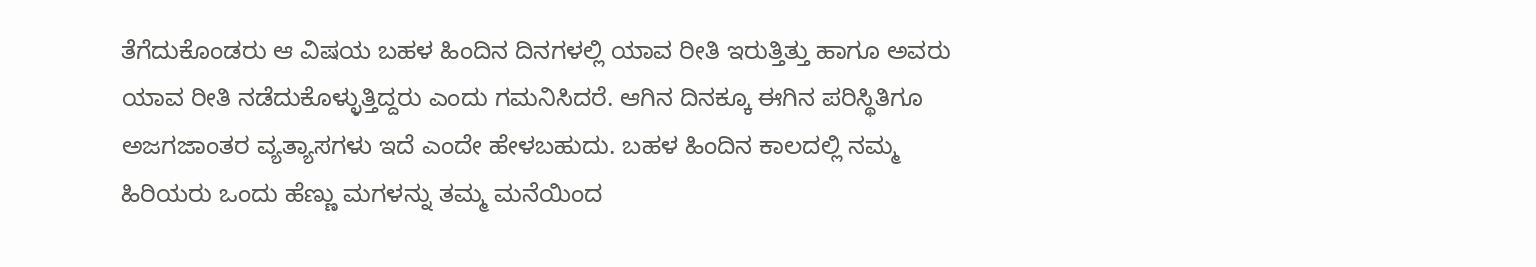ತೆಗೆದುಕೊಂಡರು ಆ ವಿಷಯ ಬಹಳ ಹಿಂದಿನ ದಿನಗಳಲ್ಲಿ ಯಾವ ರೀತಿ ಇರುತ್ತಿತ್ತು ಹಾಗೂ ಅವರು ಯಾವ ರೀತಿ ನಡೆದುಕೊಳ್ಳುತ್ತಿದ್ದರು ಎಂದು ಗಮನಿಸಿದರೆ. ಆಗಿನ ದಿನಕ್ಕೂ ಈಗಿನ ಪರಿಸ್ಥಿತಿಗೂ ಅಜಗಜಾಂತರ ವ್ಯತ್ಯಾಸಗಳು ಇದೆ ಎಂದೇ ಹೇಳಬಹುದು. ಬಹಳ ಹಿಂದಿನ ಕಾಲದಲ್ಲಿ ನಮ್ಮ ಹಿರಿಯರು ಒಂದು ಹೆಣ್ಣು ಮಗಳನ್ನು ತಮ್ಮ ಮನೆಯಿಂದ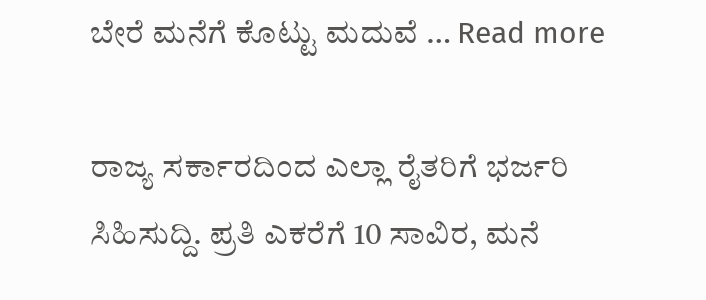ಬೇರೆ ಮನೆಗೆ ಕೊಟ್ಟು ಮದುವೆ … Read more

ರಾಜ್ಯ ಸರ್ಕಾರದಿಂದ ಎಲ್ಲಾ ರೈತರಿಗೆ ಭರ್ಜರಿ ಸಿಹಿಸುದ್ದಿ. ಪ್ರತಿ ಎಕರೆಗೆ 10 ಸಾವಿರ, ಮನೆ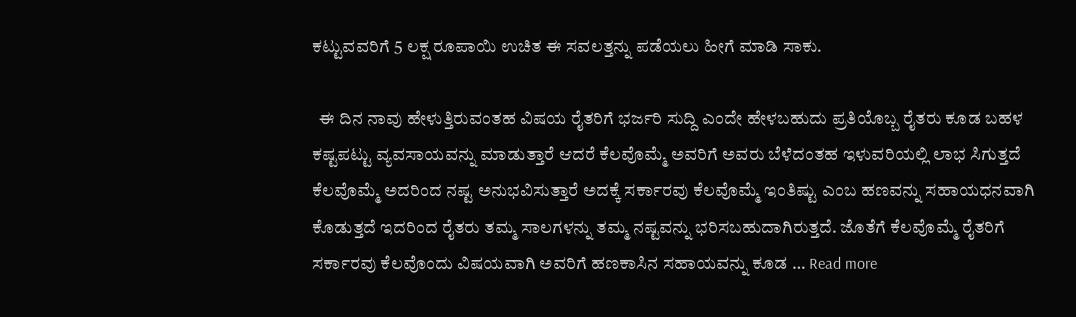ಕಟ್ಟುವವರಿಗೆ 5 ಲಕ್ಷ ರೂಪಾಯಿ ಉಚಿತ ಈ ಸವಲತ್ತನ್ನು ಪಡೆಯಲು ಹೀಗೆ ಮಾಡಿ ಸಾಕು.

  ಈ ದಿನ ನಾವು ಹೇಳುತ್ತಿರುವಂತಹ ವಿಷಯ ರೈತರಿಗೆ ಭರ್ಜರಿ ಸುದ್ದಿ ಎಂದೇ ಹೇಳಬಹುದು ಪ್ರತಿಯೊಬ್ಬ ರೈತರು ಕೂಡ ಬಹಳ ಕಷ್ಟಪಟ್ಟು ವ್ಯವಸಾಯವನ್ನು ಮಾಡುತ್ತಾರೆ ಆದರೆ ಕೆಲವೊಮ್ಮೆ ಅವರಿಗೆ ಅವರು ಬೆಳೆದಂತಹ ಇಳುವರಿಯಲ್ಲಿ ಲಾಭ ಸಿಗುತ್ತದೆ ಕೆಲವೊಮ್ಮೆ ಅದರಿಂದ ನಷ್ಟ ಅನುಭವಿಸುತ್ತಾರೆ ಅದಕ್ಕೆ ಸರ್ಕಾರವು ಕೆಲವೊಮ್ಮೆ ಇಂತಿಷ್ಟು ಎಂಬ ಹಣವನ್ನು ಸಹಾಯಧನವಾಗಿ ಕೊಡುತ್ತದೆ ಇದರಿಂದ ರೈತರು ತಮ್ಮ ಸಾಲಗಳನ್ನು ತಮ್ಮ ನಷ್ಟವನ್ನು ಭರಿಸಬಹುದಾಗಿರುತ್ತದೆ. ಜೊತೆಗೆ ಕೆಲವೊಮ್ಮೆ ರೈತರಿಗೆ ಸರ್ಕಾರವು ಕೆಲವೊಂದು ವಿಷಯವಾಗಿ ಅವರಿಗೆ ಹಣಕಾಸಿನ ಸಹಾಯವನ್ನು ಕೂಡ … Read more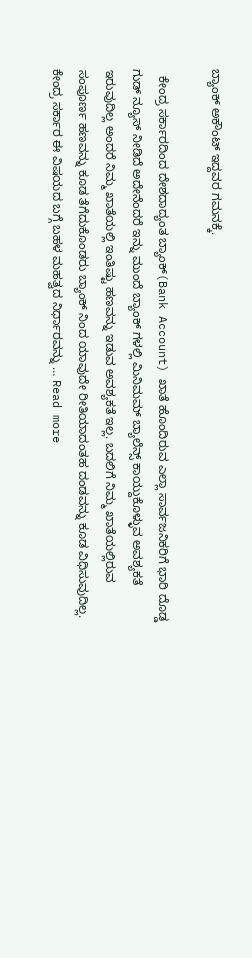ಬ್ಯಾಂಕ್ ಅಕೌಂಟ್ ಇದ್ದವರ ಗಮನಕ್ಕೆ.

  ಕೇಂದ್ರ ಸರ್ಕಾರದಿಂದ ದೇಶದಾದ್ಯಂತ ಬ್ಯಾಂಕ್(Bank Account) ಖಾತೆ ಹೊಂದಿರುವ ಎಲ್ಲಾ ಸಾರ್ವಜನಿಕರಿಗೆ ಭಾರಿ ದೊಡ್ಡ ಗುಡ್ ನ್ಯೂಸ್ ನೀಡಿದೆ ಅದೇನೆಂದರೆ ಇನ್ನು ಮುಂದೆ ಬ್ಯಾಂಕ್ ಗಳಲ್ಲಿ ಮಿನಿಮಮ್ ಬ್ಯಾಲೆನ್ಸ್ ಕಾಯ್ದುಕೊಳ್ಳುವ ಅವಶ್ಯಕತೆ ಇರುವುದಿಲ್ಲ ಅಂದರೆ ನಿಮ್ಮ ಖಾತೆಯಲ್ಲಿ ಇಂತಿಷ್ಟು ಹಣವನ್ನು ಇಡುವ ಅವಶ್ಯಕತೆ ಇಲ್ಲ. ಬದಲಿಗೆ ನಿಮ್ಮ ಖಾತೆಯಲ್ಲಿರುವ ಸಂಪೂರ್ಣ ಹಣವನ್ನು ಕೂಡ ತೆಗೆದುಕೊಂಡರು ಬ್ಯಾಂಕ್ ನಿಂದ ಯಾವುದೇ ರೀತಿಯಾದಂತಹ ದಂಡವನ್ನು ಕೂಡ ವಿಧಿಸುವುದಿಲ್ಲ. ಕೇಂದ್ರ ಸರ್ಕಾರ ಈ ವಿಷಯದ ಬಗ್ಗೆ ಬಹಳ ಮಹತ್ವದ ನಿರ್ಧಾರವನ್ನು … Read more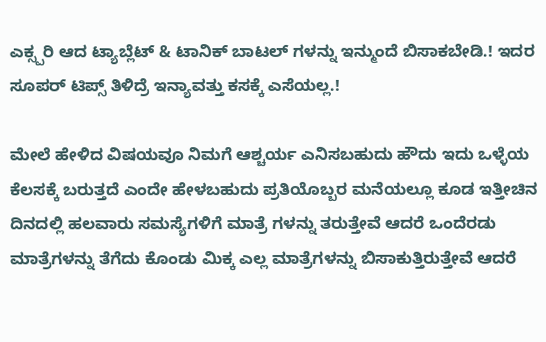ಎಕ್ಸ್ಪರಿ ಆದ ಟ್ಯಾಬ್ಲೆಟ್ & ಟಾನಿಕ್ ಬಾಟಲ್ ಗಳನ್ನು ಇನ್ಮುಂದೆ ಬಿಸಾಕಬೇಡಿ.! ಇದರ ಸೂಪರ್ ಟಿಪ್ಸ್ ತಿಳಿದ್ರೆ ಇನ್ಯಾವತ್ತು ಕಸಕ್ಕೆ ಎಸೆಯಲ್ಲ.!

ಮೇಲೆ ಹೇಳಿದ ವಿಷಯವೂ ನಿಮಗೆ ಆಶ್ಚರ್ಯ ಎನಿಸಬಹುದು ಹೌದು ಇದು ಒಳ್ಳೆಯ ಕೆಲಸಕ್ಕೆ ಬರುತ್ತದೆ ಎಂದೇ ಹೇಳಬಹುದು ಪ್ರತಿಯೊಬ್ಬರ ಮನೆಯಲ್ಲೂ ಕೂಡ ಇತ್ತೀಚಿನ ದಿನದಲ್ಲಿ ಹಲವಾರು ಸಮಸ್ಯೆಗಳಿಗೆ ಮಾತ್ರೆ ಗಳನ್ನು ತರುತ್ತೇವೆ ಆದರೆ ಒಂದೆರಡು ಮಾತ್ರೆಗಳನ್ನು ತೆಗೆದು ಕೊಂಡು ಮಿಕ್ಕ ಎಲ್ಲ ಮಾತ್ರೆಗಳನ್ನು ಬಿಸಾಕುತ್ತಿರುತ್ತೇವೆ ಆದರೆ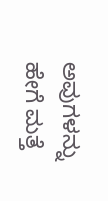ಅವುಗಳನ್ನು ಹೇಗೆ ಮತ್ತೆ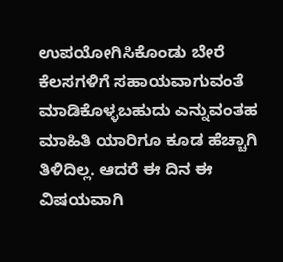ಉಪಯೋಗಿಸಿಕೊಂಡು ಬೇರೆ ಕೆಲಸಗಳಿಗೆ ಸಹಾಯವಾಗುವಂತೆ ಮಾಡಿಕೊಳ್ಳಬಹುದು ಎನ್ನುವಂತಹ ಮಾಹಿತಿ ಯಾರಿಗೂ ಕೂಡ ಹೆಚ್ಚಾಗಿ ತಿಳಿದಿಲ್ಲ. ಆದರೆ ಈ ದಿನ ಈ ವಿಷಯವಾಗಿ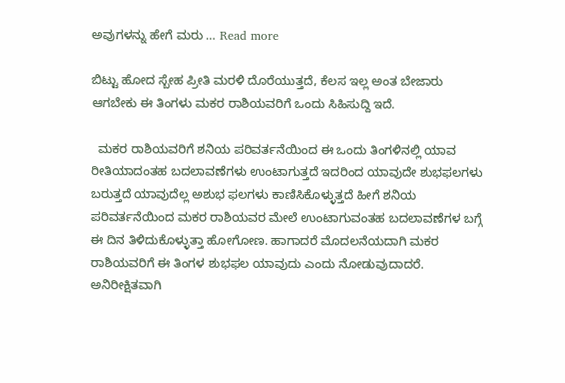ಅವುಗಳನ್ನು ಹೇಗೆ ಮರು … Read more

ಬಿಟ್ಟು ಹೋದ ಸ್ಬೇಹ ಪ್ರೀತಿ ಮರಳಿ ದೊರೆಯುತ್ತದೆ, ಕೆಲಸ ಇಲ್ಲ ಅಂತ ಬೇಜಾರು ಆಗಬೇಕು ಈ ತಿಂಗಳು ಮಕರ ರಾಶಿಯವರಿಗೆ ಒಂದು ಸಿಹಿಸುದ್ದಿ ಇದೆ.

  ಮಕರ ರಾಶಿಯವರಿಗೆ ಶನಿಯ ಪರಿವರ್ತನೆಯಿಂದ ಈ ಒಂದು ತಿಂಗಳಿನಲ್ಲಿ ಯಾವ ರೀತಿಯಾದಂತಹ ಬದಲಾವಣೆಗಳು ಉಂಟಾಗುತ್ತದೆ ಇದರಿಂದ ಯಾವುದೇ ಶುಭಫಲಗಳು ಬರುತ್ತದೆ ಯಾವುದೆಲ್ಲ ಅಶುಭ ಫಲಗಳು ಕಾಣಿಸಿಕೊಳ್ಳುತ್ತದೆ ಹೀಗೆ ಶನಿಯ ಪರಿವರ್ತನೆಯಿಂದ ಮಕರ ರಾಶಿಯವರ ಮೇಲೆ ಉಂಟಾಗುವಂತಹ ಬದಲಾವಣೆಗಳ ಬಗ್ಗೆ ಈ ದಿನ ತಿಳಿದುಕೊಳ್ಳುತ್ತಾ ಹೋಗೋಣ. ಹಾಗಾದರೆ ಮೊದಲನೆಯದಾಗಿ ಮಕರ ರಾಶಿಯವರಿಗೆ ಈ ತಿಂಗಳ ಶುಭಫಲ ಯಾವುದು ಎಂದು ನೋಡುವುದಾದರೆ. ಅನಿರೀಕ್ಷಿತವಾಗಿ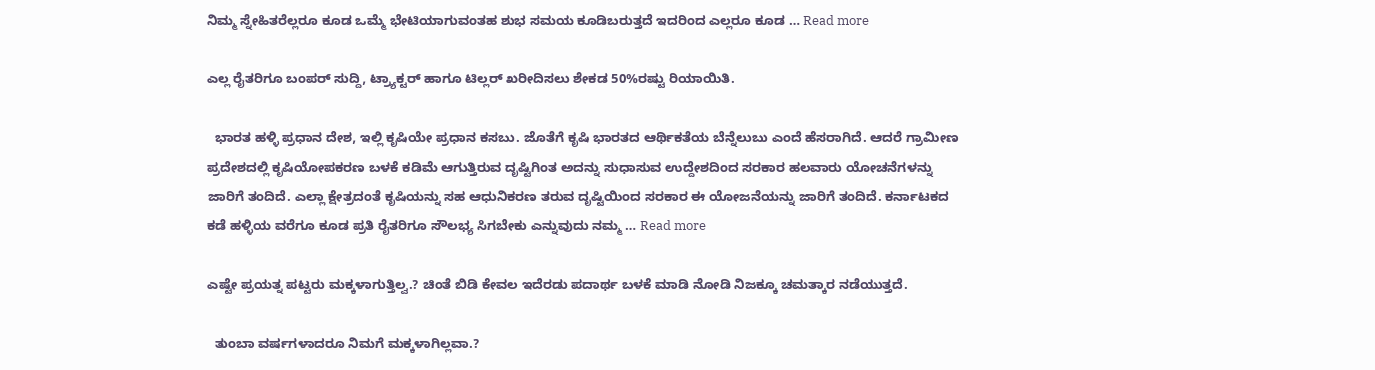ನಿಮ್ಮ ಸ್ನೇಹಿತರೆಲ್ಲರೂ ಕೂಡ ಒಮ್ಮೆ ಭೇಟಿಯಾಗುವಂತಹ ಶುಭ ಸಮಯ ಕೂಡಿಬರುತ್ತದೆ ಇದರಿಂದ ಎಲ್ಲರೂ ಕೂಡ … Read more

ಎಲ್ಲ ರೈತರಿಗೂ ಬಂಪರ್ ಸುದ್ದಿ, ಟ್ರ್ಯಾಕ್ಟರ್ ಹಾಗೂ ಟಿಲ್ಲರ್ ಖರೀದಿಸಲು ಶೇಕಡ 50%ರಷ್ಟು ರಿಯಾಯಿತಿ.

  ಭಾರತ ಹಳ್ಳಿ ಪ್ರಧಾನ ದೇಶ, ಇಲ್ಲಿ ಕೃಷಿಯೇ ಪ್ರಧಾನ ಕಸಬು. ಜೊತೆಗೆ ಕೃಷಿ ಭಾರತದ ಆರ್ಥಿಕತೆಯ ಬೆನ್ನೆಲುಬು ಎಂದೆ ಹೆಸರಾಗಿದೆ. ಆದರೆ ಗ್ರಾಮೀಣ ಪ್ರದೇಶದಲ್ಲಿ ಕೃಷಿಯೋಪಕರಣ ಬಳಕೆ ಕಡಿಮೆ ಆಗುತ್ತಿರುವ ದೃಷ್ಟಿಗಿಂತ ಅದನ್ನು ಸುಧಾಸುವ ಉದ್ದೇಶದಿಂದ ಸರಕಾರ ಹಲವಾರು ಯೋಚನೆಗಳನ್ನು ಜಾರಿಗೆ ತಂದಿದೆ. ಎಲ್ಲಾ ಕ್ಷೇತ್ರದಂತೆ ಕೃಷಿಯನ್ನು ಸಹ ಆಧುನಿಕರಣ ತರುವ ದೃಷ್ಟಿಯಿಂದ ಸರಕಾರ ಈ ಯೋಜನೆಯನ್ನು ಜಾರಿಗೆ ತಂದಿದೆ. ಕರ್ನಾಟಕದ ಕಡೆ ಹಳ್ಳಿಯ ವರೆಗೂ ಕೂಡ ಪ್ರತಿ ರೈತರಿಗೂ ಸೌಲಭ್ಯ ಸಿಗಬೇಕು ಎನ್ನುವುದು ನಮ್ಮ … Read more

ಎಷ್ಟೇ ಪ್ರಯತ್ನ ಪಟ್ಟರು ಮಕ್ಕಳಾಗುತ್ತಿಲ್ವ.? ಚಿಂತೆ ಬಿಡಿ ಕೇವಲ ಇದೆರಡು ಪದಾರ್ಥ ಬಳಕೆ ಮಾಡಿ ನೋಡಿ ನಿಜಕ್ಕೂ ಚಮತ್ಕಾರ ನಡೆಯುತ್ತದೆ.

  ತುಂಬಾ ವರ್ಷಗಳಾದರೂ ನಿಮಗೆ ಮಕ್ಕಳಾಗಿಲ್ಲವಾ.?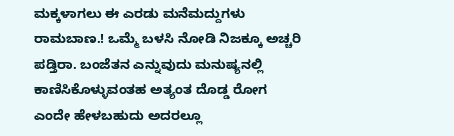ಮಕ್ಕಳಾಗಲು ಈ ಎರಡು ಮನೆಮದ್ದುಗಳು ರಾಮಬಾಣ.! ಒಮ್ಮೆ ಬಳಸಿ ನೋಡಿ ನಿಜಕ್ಕೂ ಅಚ್ಚರಿ ಪಡ್ತಿರಾ. ಬಂಜೆತನ ಎನ್ನುವುದು ಮನುಷ್ಯನಲ್ಲಿ ಕಾಣಿಸಿಕೊಳ್ಳುವಂತಹ ಅತ್ಯಂತ ದೊಡ್ಡ ರೋಗ ಎಂದೇ ಹೇಳಬಹುದು ಅದರಲ್ಲೂ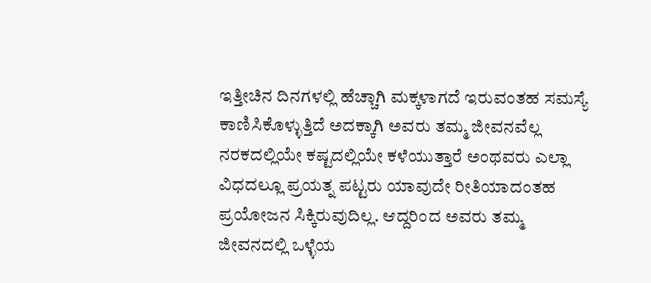ಇತ್ತೀಚಿನ ದಿನಗಳಲ್ಲಿ ಹೆಚ್ಚಾಗಿ ಮಕ್ಕಳಾಗದೆ ಇರುವಂತಹ ಸಮಸ್ಯೆ ಕಾಣಿಸಿಕೊಳ್ಳುತ್ತಿದೆ ಅದಕ್ಕಾಗಿ ಅವರು ತಮ್ಮ ಜೀವನವೆಲ್ಲ ನರಕದಲ್ಲಿಯೇ ಕಷ್ಟದಲ್ಲಿಯೇ ಕಳೆಯುತ್ತಾರೆ ಅಂಥವರು ಎಲ್ಲಾ ವಿಧದಲ್ಲೂ ಪ್ರಯತ್ನ ಪಟ್ಟರು ಯಾವುದೇ ರೀತಿಯಾದಂತಹ ಪ್ರಯೋಜನ ಸಿಕ್ಕಿರುವುದಿಲ್ಲ. ಆದ್ದರಿಂದ ಅವರು ತಮ್ಮ ಜೀವನದಲ್ಲಿ ಒಳ್ಳೆಯ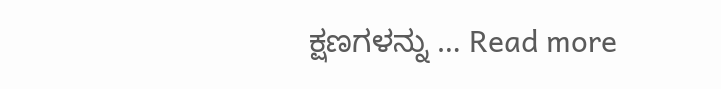ಕ್ಷಣಗಳನ್ನು … Read more